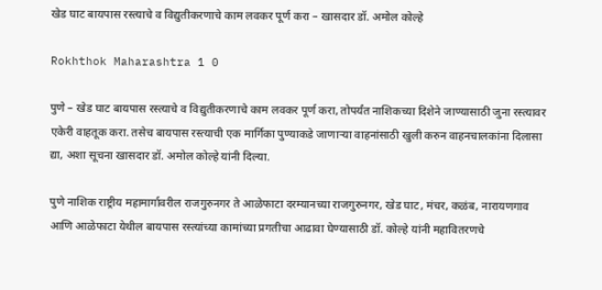खेड घाट बायपास रस्त्याचे व विद्युतीकरणाचे काम लवकर पूर्ण करा – खासदार डॉ. अमोल कोल्हे

Rokhthok Maharashtra 1 0

पुणे – खेड घाट बायपास रस्त्याचे व विद्युतीकरणाचे काम लवकर पूर्ण करा, तोपर्यंत नाशिकच्या दिशेने जाण्यासाठी जुना रस्त्यावर एकेरी वाहतूक करा. तसेच बायपास रस्त्याची एक मार्गिका पुण्याकडे जाणाऱ्या वाहनांसाठी खुली करुन वाहनचालकांना दिलासा द्या, अशा सूचना खासदार डॉ. अमोल कोल्हे यांनी दिल्या.

पुणे नाशिक राष्ट्रीय महामार्गावरील राजगुरुनगर ते आळेफाटा दरम्यानच्या राजगुरुनगर, खेड घाट, मंचर, कळंब, नारायणगाव आणि आळेफाटा येथील बायपास रस्त्यांच्या कामांच्या प्रगतीचा आढावा घेण्यासाठी डॉ. कोल्हे यांनी महावितरणचे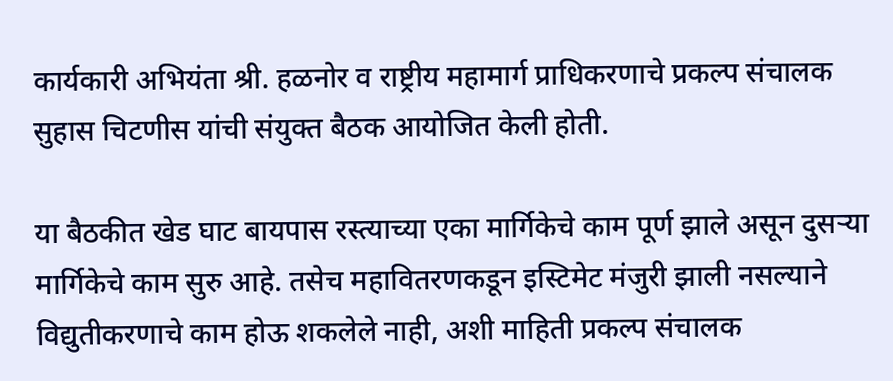कार्यकारी अभियंता श्री. हळनोर व राष्ट्रीय महामार्ग प्राधिकरणाचे प्रकल्प संचालक सुहास चिटणीस यांची संयुक्त बैठक आयोजित केली होती.

या बैठकीत खेड घाट बायपास रस्त्याच्या एका मार्गिकेचे काम पूर्ण झाले असून दुसऱ्या मार्गिकेचे काम सुरु आहे. तसेच महावितरणकडून इस्टिमेट मंजुरी झाली नसल्याने विद्युतीकरणाचे काम होऊ शकलेले नाही, अशी माहिती प्रकल्प संचालक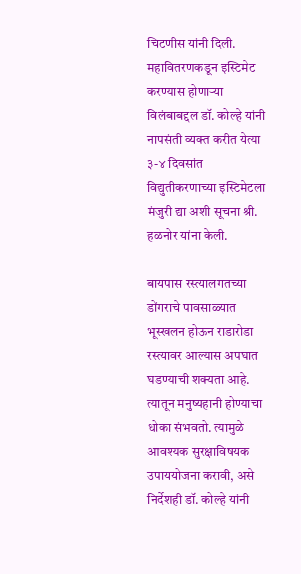चिटणीस यांनी दिली. महावितरणकडून इस्टिमेट करण्यास होणाऱ्या विलंबाबद्दल डॉ. कोल्हे यांनी नापसंती व्यक्त करीत येत्या ३-४ दिवसांत विद्युतीकरणाच्या इस्टिमेटला मंजुरी द्या अशी सूचना श्री. हळनोर यांना केली.

बायपास रस्त्यालगतच्या डोंगराचे पावसाळ्यात भूस्खलन होऊन राडारोडा रस्त्यावर आल्यास अपघात घडण्याची शक्यता आहे. त्यातून मनुष्यहानी होण्याचा धोका संभवतो. त्यामुळे आवश्यक सुरक्षाविषयक उपाययोजना करावी, असे निर्देशही डॉ. कोल्हे यांनी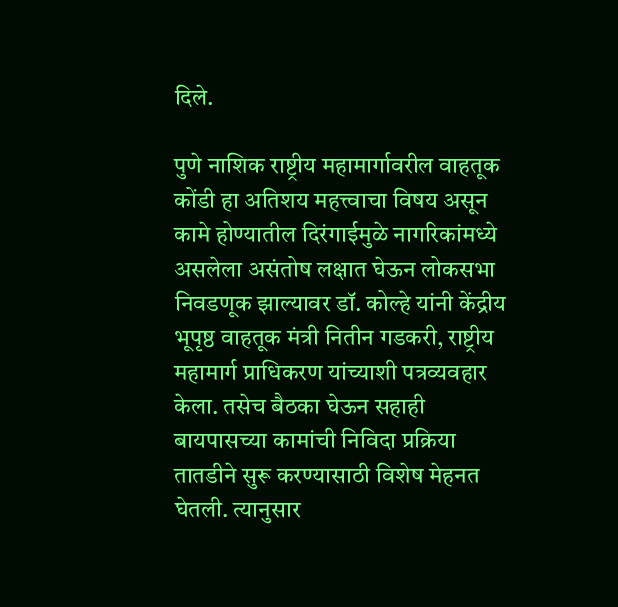दिले.

पुणे नाशिक राष्ट्रीय महामार्गावरील वाहतूक कोंडी हा अतिशय महत्त्वाचा विषय असून कामे होण्यातील दिरंगाईमुळे नागरिकांमध्ये असलेला असंतोष लक्षात घेऊन लोकसभा निवडणूक झाल्यावर डॉ. कोल्हे यांनी केंद्रीय भूपृष्ठ वाहतूक मंत्री नितीन गडकरी, राष्ट्रीय महामार्ग प्राधिकरण यांच्याशी पत्रव्यवहार केला. तसेच बैठका घेऊन सहाही बायपासच्या कामांची निविदा प्रक्रिया तातडीने सुरू करण्यासाठी विशेष मेहनत घेतली. त्यानुसार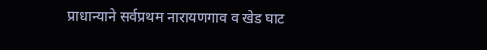प्राधान्याने सर्वप्रथम नारायणगाव व खेड घाट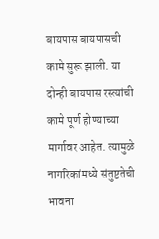बायपास बायपासची कामे सुरू झाली. या दोन्ही बायपास रस्त्यांची कामे पूर्ण होण्याच्या मार्गावर आहेत. त्यामुळे नागरिकांमध्ये संतुष्टतेची भावना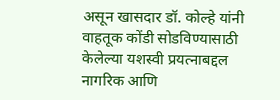असून खासदार डॉ. कोल्हे यांनी वाहतूक कोंडी सोडविण्यासाठी केलेल्या यशस्वी प्रयत्नाबद्दल नागरिक आणि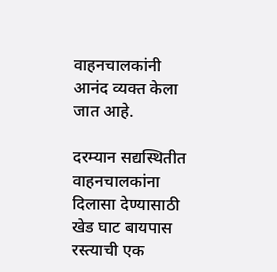वाहनचालकांनी आनंद व्यक्त केला जात आहे.

दरम्यान सद्यस्थितीत वाहनचालकांना दिलासा देण्यासाठी खेड घाट बायपास रस्त्याची एक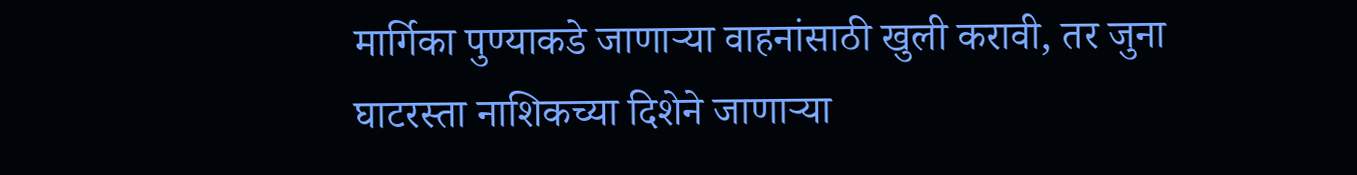मार्गिका पुण्याकडे जाणाऱ्या वाहनांसाठी खुली करावी, तर जुना घाटरस्ता नाशिकच्या दिशेने जाणाऱ्या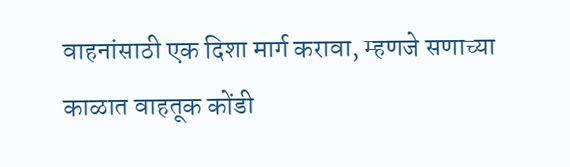वाहनांसाठी एक दिशा मार्ग करावा, म्हणजे सणाच्या काळात वाहतूक कोंडी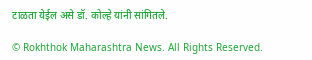टाळता येईल असे डॉ. कोल्हे यांनी सांगितले.

© Rokhthok Maharashtra News. All Rights Reserved.